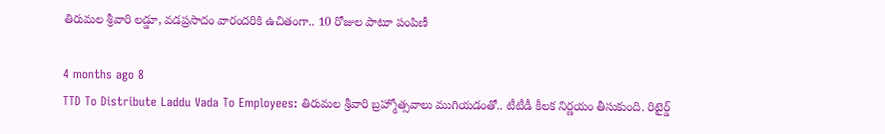తిరుమల శ్రీవారి లడ్డూ, వడప్రసాదం వారందరికి ఉచితంగా.. 10 రోజుల పాటూ పంపిణీ

4 months ago 8
TTD To Distribute Laddu Vada To Employees: తిరుమల శ్రీవారి బ్రహ్మోత్సవాలు ముగియడంతో.. టీటీడీ కీలక నిర్ణయం తీసుకుంది. రిటైర్డ్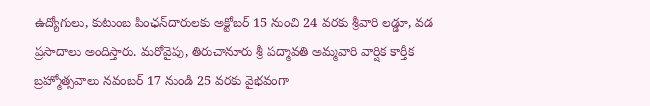ఉద్యోగులు, కుటుంబ పింఛన్‌దారులకు అక్టోబర్ 15 నుంచి 24 వరకు శ్రీవారి లడ్డూ, వడ ప్రసాదాలు అందిస్తారు. మరోవైపు, తిరుచానూరు శ్రీ పద్మావతి అమ్మవారి వార్షిక కార్తీక బ్రహ్మోత్సవాలు నవంబర్ 17 నుండి 25 వరకు వైభవంగా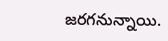జరగనున్నాయి.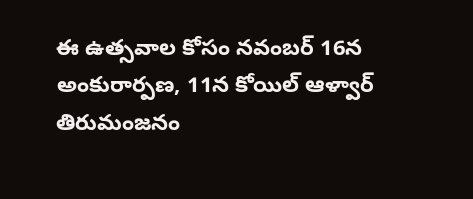ఈ ఉత్సవాల కోసం నవంబర్ 16న అంకురార్పణ, 11న కోయిల్‌ ఆళ్వార్‌ తిరుమంజనం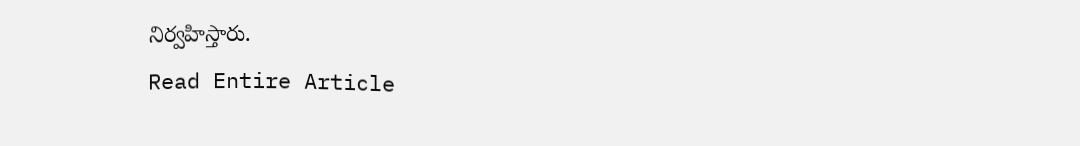నిర్వహిస్తారు.
Read Entire Article